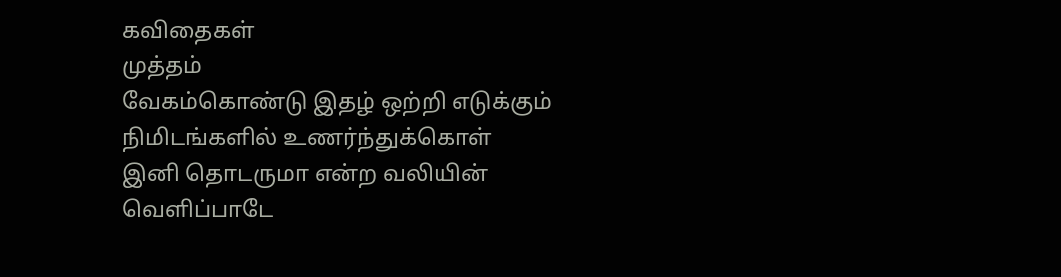கவிதைகள்
முத்தம்
வேகம்கொண்டு இதழ் ஒற்றி எடுக்கும் நிமிடங்களில் உணர்ந்துக்கொள்
இனி தொடருமா என்ற வலியின் வெளிப்பாடே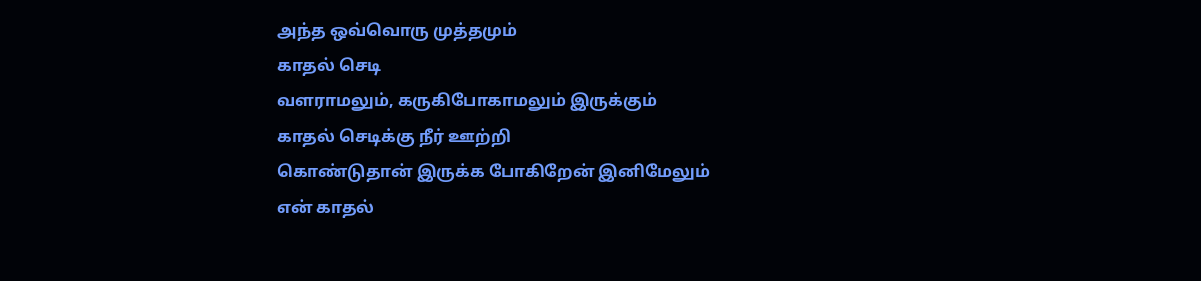அந்த ஒவ்வொரு முத்தமும்
காதல் செடி
வளராமலும், கருகிபோகாமலும் இருக்கும்
காதல் செடிக்கு நீர் ஊற்றி
கொண்டுதான் இருக்க போகிறேன் இனிமேலும்
என் காதல்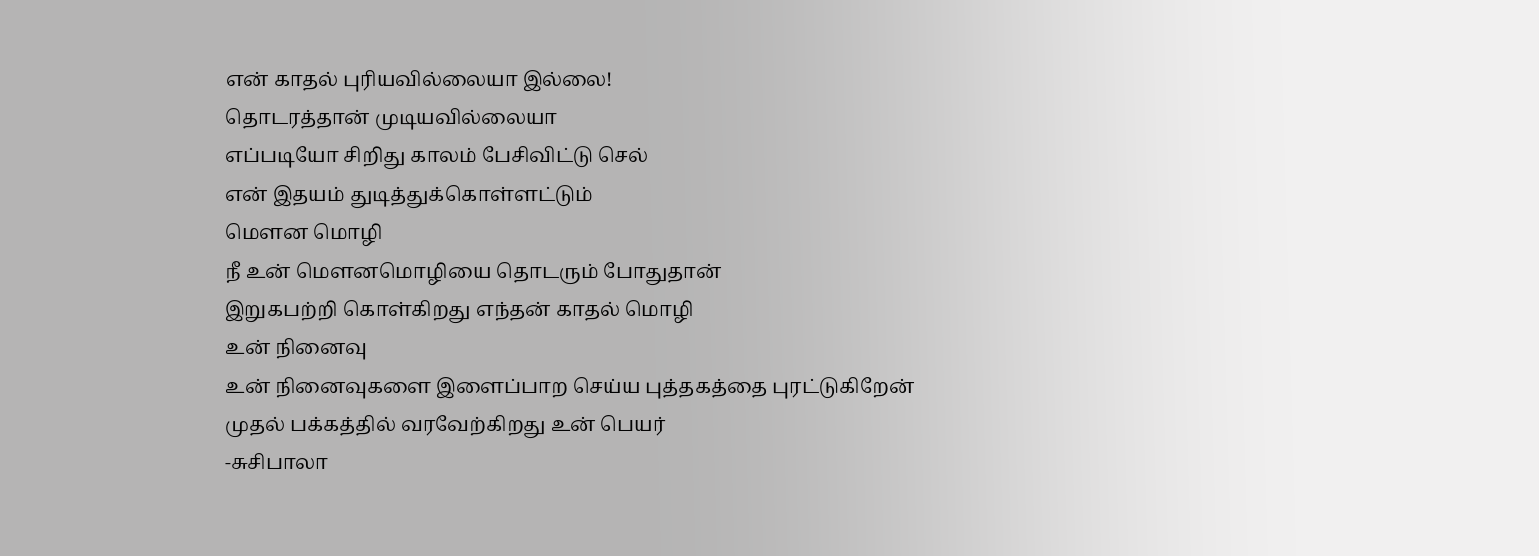என் காதல் புரியவில்லையா இல்லை!
தொடரத்தான் முடியவில்லையா
எப்படியோ சிறிது காலம் பேசிவிட்டு செல்
என் இதயம் துடித்துக்கொள்ளட்டும்
மௌன மொழி
நீ உன் மௌனமொழியை தொடரும் போதுதான்
இறுகபற்றி கொள்கிறது எந்தன் காதல் மொழி
உன் நினைவு
உன் நினைவுகளை இளைப்பாற செய்ய புத்தகத்தை புரட்டுகிறேன்
முதல் பக்கத்தில் வரவேற்கிறது உன் பெயர்
-சுசிபாலா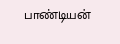பாண்டியன்